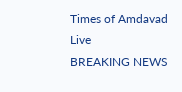Times of Amdavad Live
BREAKING NEWS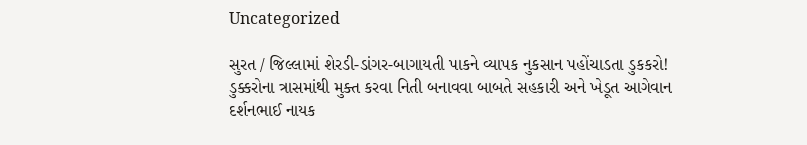Uncategorized

સુરત / જિલ્લામાં શેરડી-ડાંગર-બાગાયતી પાકને વ્યાપક નુકસાન પહોંચાડતા ડુકકરો! ડુક્કરોના ત્રાસમાંથી મુક્ત કરવા નિતી બનાવવા બાબતે સહકારી અને ખેડૂત આગેવાન દર્શનભાઈ નાયક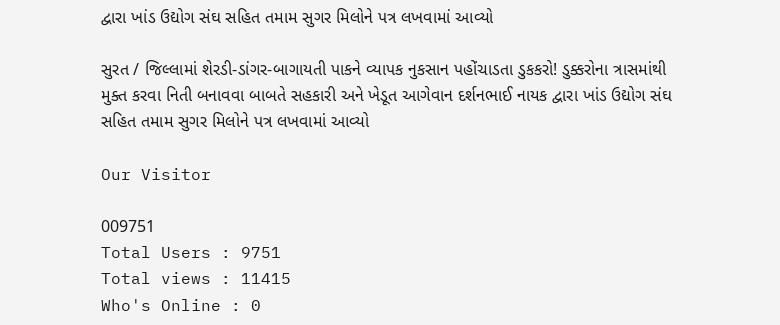દ્વારા ખાંડ ઉદ્યોગ સંઘ સહિત તમામ સુગર મિલોને પત્ર લખવામાં આવ્યો

સુરત / જિલ્લામાં શેરડી-ડાંગર-બાગાયતી પાકને વ્યાપક નુકસાન પહોંચાડતા ડુકકરો! ડુક્કરોના ત્રાસમાંથી મુક્ત કરવા નિતી બનાવવા બાબતે સહકારી અને ખેડૂત આગેવાન દર્શનભાઈ નાયક દ્વારા ખાંડ ઉદ્યોગ સંઘ સહિત તમામ સુગર મિલોને પત્ર લખવામાં આવ્યો

Our Visitor

009751
Total Users : 9751
Total views : 11415
Who's Online : 0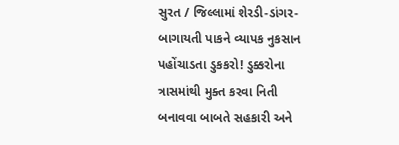સુરત / જિલ્લામાં શેરડી-ડાંગર-બાગાયતી પાકને વ્યાપક નુકસાન પહોંચાડતા ડુકકરો! ડુક્કરોના ત્રાસમાંથી મુક્ત કરવા નિતી બનાવવા બાબતે સહકારી અને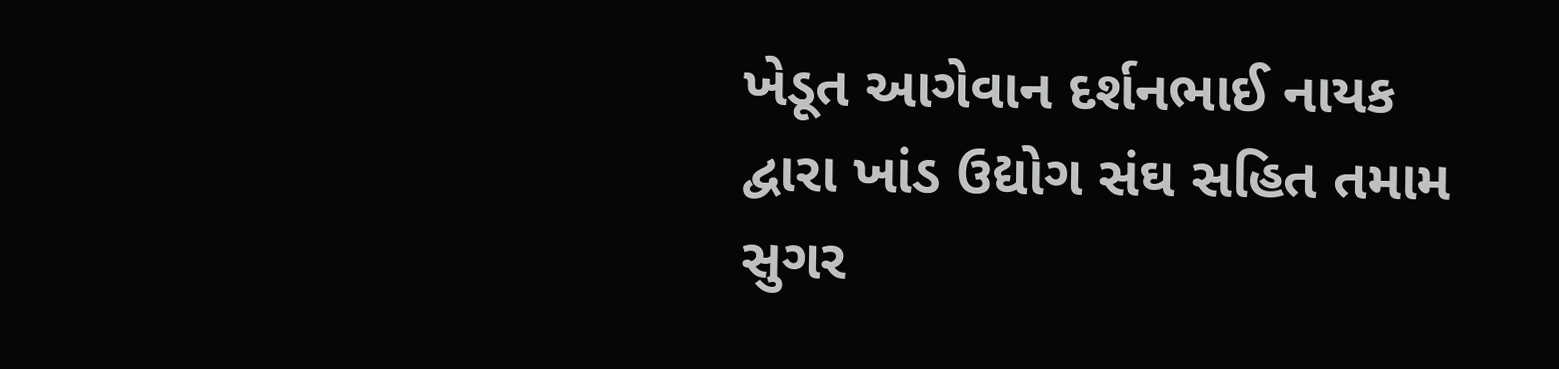ખેડૂત આગેવાન દર્શનભાઈ નાયક દ્વારા ખાંડ ઉદ્યોગ સંઘ સહિત તમામ સુગર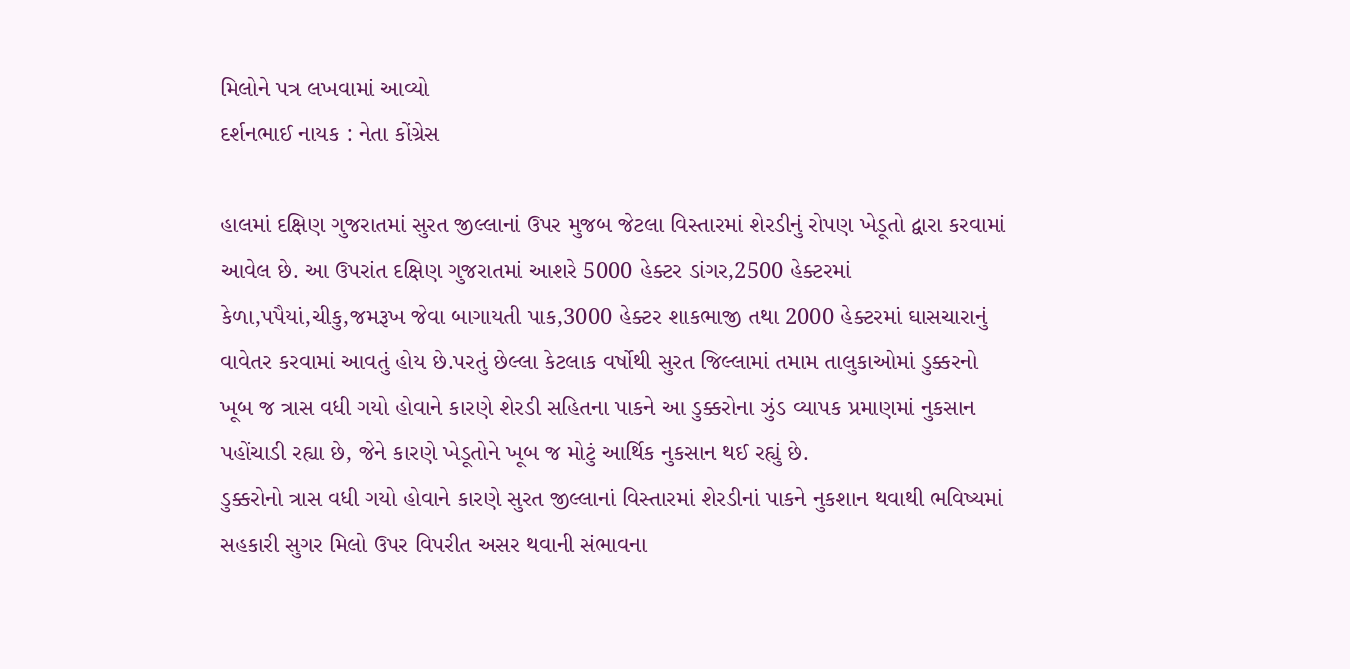મિલોને પત્ર લખવામાં આવ્યો
દર્શનભાઈ નાયક : નેતા કોંગ્રેસ

હાલમાં દક્ષિણ ગુજરાતમાં સુરત જીલ્લાનાં ઉપર મુજબ જેટલા વિસ્તારમાં શેરડીનું રોપણ ખેડૂતો દ્વારા કરવામાં આવેલ છે. આ ઉપરાંત દક્ષિણ ગુજરાતમાં આશરે 5000 હેક્ટર ડાંગર,2500 હેક્ટરમાં કેળા,પપૈયાં,ચીકુ,જમરૂખ જેવા બાગાયતી પાક,3000 હેક્ટર શાકભાજી તથા 2000 હેક્ટરમાં ઘાસચારાનું વાવેતર કરવામાં આવતું હોય છે.પરતું છેલ્લા કેટલાક વર્ષોથી સુરત જિલ્લામાં તમામ તાલુકાઓમાં ડુક્કરનો ખૂબ જ ત્રાસ વધી ગયો હોવાને કારણે શેરડી સહિતના પાકને આ ડુક્કરોના ઝુંડ વ્યાપક પ્રમાણમાં નુકસાન પહોંચાડી રહ્યા છે, જેને કારણે ખેડૂતોને ખૂબ જ મોટું આર્થિક નુકસાન થઈ રહ્યું છે.
ડુક્કરોનો ત્રાસ વધી ગયો હોવાને કારણે સુરત જીલ્લાનાં વિસ્તારમાં શેરડીનાં પાકને નુકશાન થવાથી ભવિષ્યમાં સહકારી સુગર મિલો ઉપર વિપરીત અસર થવાની સંભાવના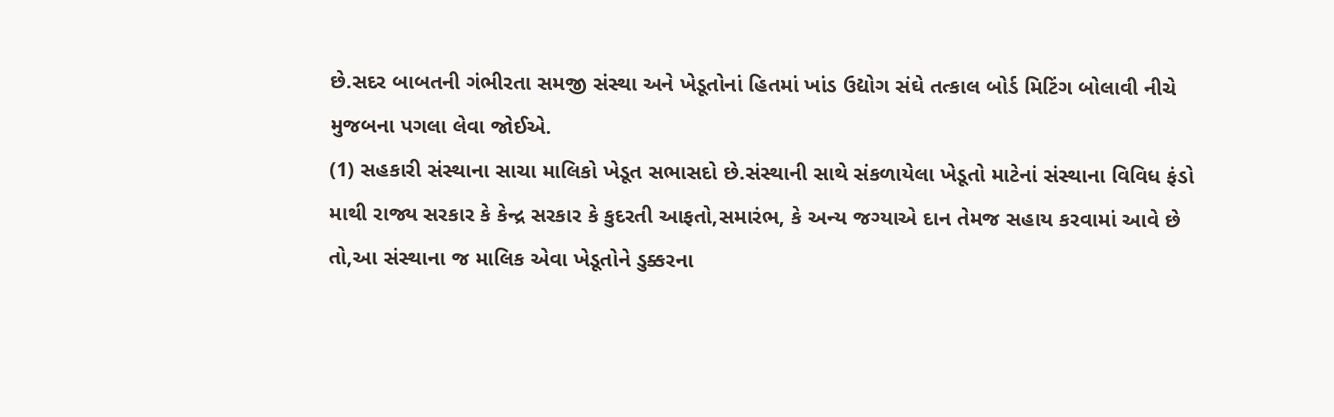છે.સદર બાબતની ગંભીરતા સમજી સંસ્થા અને ખેડૂતોનાં હિતમાં ખાંડ ઉદ્યોગ સંઘે તત્કાલ બોર્ડ મિટિંગ બોલાવી નીચે મુજબના પગલા લેવા જોઈએ.
(1) સહકારી સંસ્થાના સાચા માલિકો ખેડૂત સભાસદો છે.સંસ્થાની સાથે સંકળાયેલા ખેડૂતો માટેનાં સંસ્થાના વિવિધ ફંડો માથી રાજ્ય સરકાર કે કેન્દ્ર સરકાર કે કુદરતી આફતો,સમારંભ, કે અન્ય જગ્યાએ દાન તેમજ સહાય કરવામાં આવે છે તો,આ સંસ્થાના જ માલિક એવા ખેડૂતોને ડુક્કરના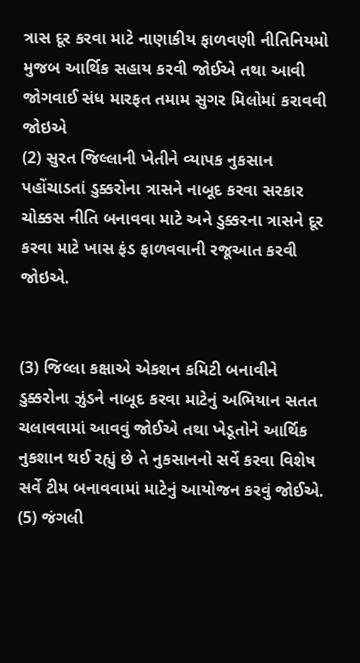ત્રાસ દૂર કરવા માટે નાણાકીય ફાળવણી નીતિનિયમો મુજબ આર્થિક સહાય કરવી જોઈએ તથા આવી જોગવાઈ સંધ મારફત તમામ સુગર મિલોમાં કરાવવી જોઇએ
(2) સુરત જિલ્લાની ખેતીને વ્યાપક નુકસાન પહોંચાડતાં ડુક્કરોના ત્રાસને નાબૂદ કરવા સરકાર ચોક્કસ નીતિ બનાવવા માટે અને ડુક્કરના ત્રાસને દૂર કરવા માટે ખાસ ફંડ ફાળવવાની રજૂઆત કરવી જોઇએ.


(3) જિલ્લા કક્ષાએ એકશન કમિટી બનાવીને ડુક્કરોના ઝુંડને નાબૂદ કરવા માટેનું અભિયાન સતત ચલાવવામાં આવવું જોઈએ તથા ખેડૂતોને આર્થિક નુકશાન થઈ રહ્યું છે તે નુકસાનનો સર્વે કરવા વિશેષ સર્વે ટીમ બનાવવામાં માટેનું આયોજન કરવું જોઈએ.
(5) જંગલી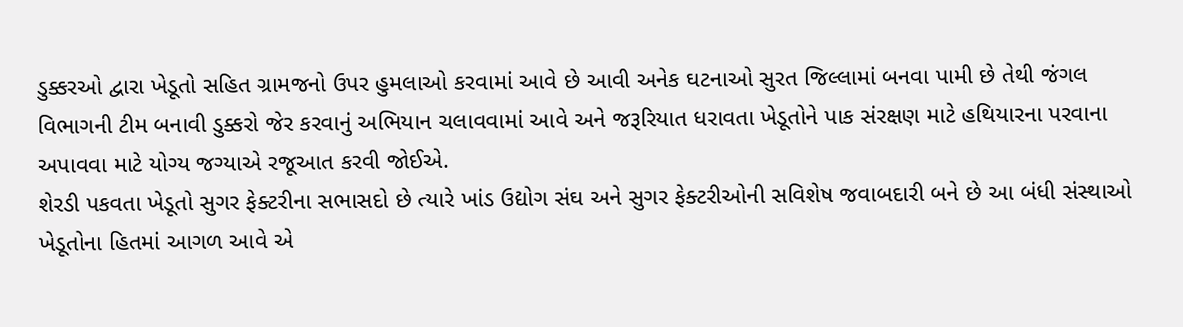ડુક્કરઓ દ્વારા ખેડૂતો સહિત ગ્રામજનો ઉપર હુમલાઓ કરવામાં આવે છે આવી અનેક ઘટનાઓ સુરત જિલ્લામાં બનવા પામી છે તેથી જંગલ વિભાગની ટીમ બનાવી ડુક્કરો જેર કરવાનું અભિયાન ચલાવવામાં આવે અને જરૂરિયાત ધરાવતા ખેડૂતોને પાક સંરક્ષણ માટે હથિયારના પરવાના અપાવવા માટે યોગ્ય જગ્યાએ રજૂઆત કરવી જોઈએ.
શેરડી પકવતા ખેડૂતો સુગર ફેક્ટરીના સભાસદો છે ત્યારે ખાંડ ઉદ્યોગ સંઘ અને સુગર ફેક્ટરીઓની સવિશેષ જવાબદારી બને છે આ બંધી સંસ્થાઓ ખેડૂતોના હિતમાં આગળ આવે એ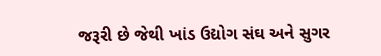જરૂરી છે જેથી ખાંડ ઉદ્યોગ સંઘ અને સુગર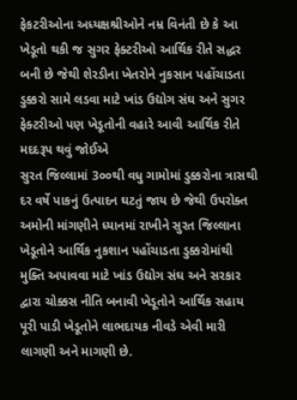ફેકટરીઓના અધ્યક્ષશ્રીઓને નમ્ર વિનંતી છે કે આ ખેડૂતો થકી જ સુગર ફેક્ટરીઓ આર્થિક રીતે સદ્ધર બની છે જેથી શેરડીના ખેતરોને નુકસાન પહોંચાડતા ડુક્કરો સામે લડવા માટે ખાંડ ઉદ્યોગ સંઘ અને સુગર ફેક્ટરીઓ પણ ખેડૂતોની વહારે આવી આર્થિક રીતે મદદરૂપ થવું જોઈએ
સુરત જિલ્લામાં 3૦૦થી વધુ ગામોમાં ડુક્કરોના ત્રાસથી દર વર્ષે પાકનું ઉત્પાદન ઘટતું જાય છે જેથી ઉપરોક્ત અમોની માંગણીને ધ્યાનમાં રાખીને સુરત જિલ્લાના ખેડૂતોને આર્થિક નુકશાન પહોંચાડતા ડુક્કરોમાંથી મુક્તિ અપાવવા માટે ખાંડ ઉદ્યોગ સંઘ અને સરકાર દ્વારા ચોક્કસ નીતિ બનાવી ખેડૂતોને આર્થિક સહાય પૂરી પાડી ખેડૂતોને લાભદાયક નીવડે એવી મારી લાગણી અને માગણી છે.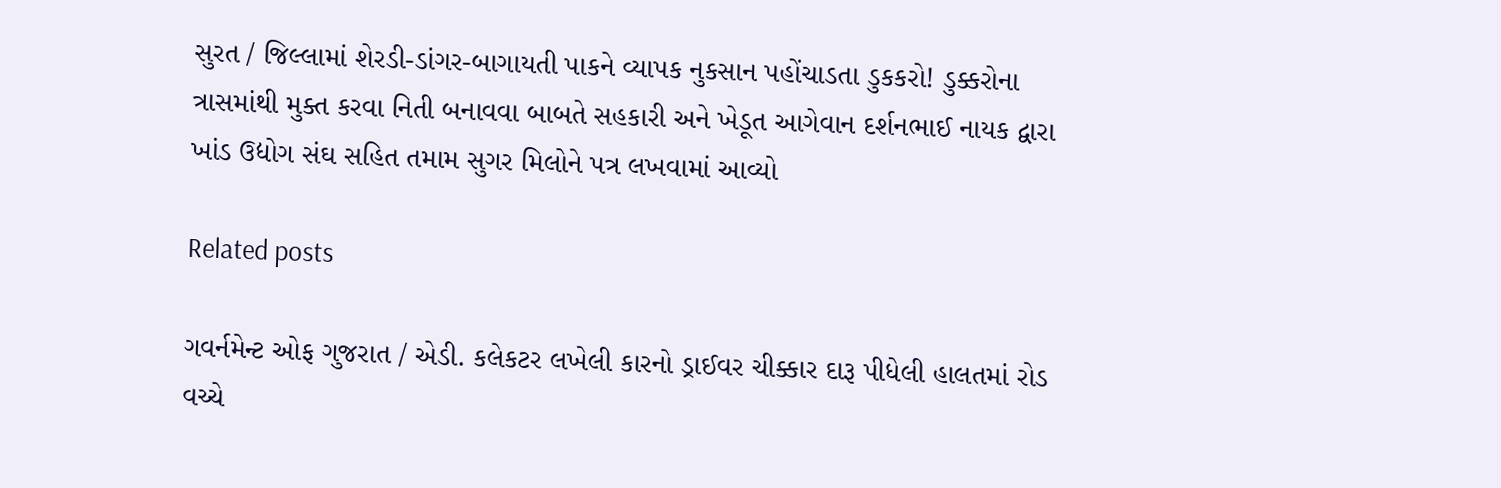સુરત / જિલ્લામાં શેરડી-ડાંગર-બાગાયતી પાકને વ્યાપક નુકસાન પહોંચાડતા ડુકકરો! ડુક્કરોના ત્રાસમાંથી મુક્ત કરવા નિતી બનાવવા બાબતે સહકારી અને ખેડૂત આગેવાન દર્શનભાઈ નાયક દ્વારા ખાંડ ઉદ્યોગ સંઘ સહિત તમામ સુગર મિલોને પત્ર લખવામાં આવ્યો

Related posts

ગવર્નમેન્ટ ઓફ ગુજરાત / એડી. કલેકટર લખેલી કારનો ડ્રાઈવર ચીક્કાર દારૂ પીધેલી હાલતમાં રોડ વચ્ચે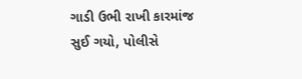ગાડી ઉભી રાખી કારમાંજ સુઈ ગયો, પોલીસે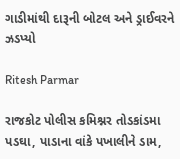ગાડીમાંથી દારૂની બોટલ અને ડ્રાઈવરને ઝડપ્યો

Ritesh Parmar

રાજકોટ પોલીસ કમિશ્નર તોડકાંડમા પડઘા, પાડાના વાંકે પખાલીને ડામ,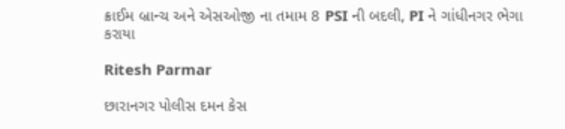ક્રાઈમ બ્રાન્ચ અને એસઓજી ના તમામ 8 PSI ની બદલી, PI ને ગાંધીનગર ભેગા કરાયા

Ritesh Parmar

છારાનગર પોલીસ દમન કેસ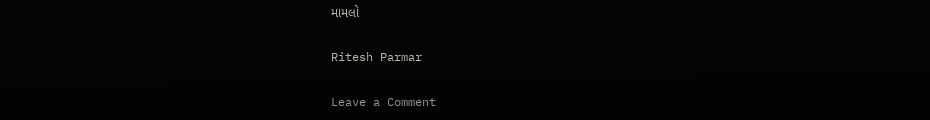મામલો

Ritesh Parmar

Leave a Comment